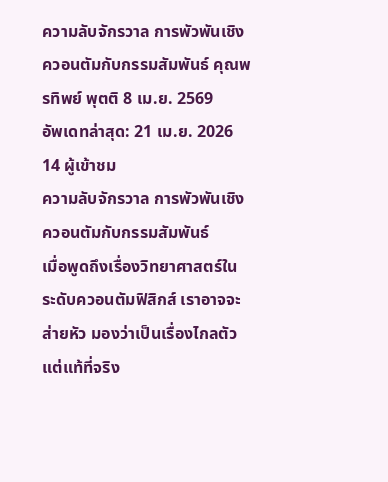ความลับจักรวาล การพัวพันเชิงควอนตัมกับกรรมสัมพันธ์ คุณพรทิพย์ พุตติ 8 เม.ย. 2569
อัพเดทล่าสุด: 21 เม.ย. 2026
14 ผู้เข้าชม
ความลับจักรวาล การพัวพันเชิงควอนตัมกับกรรมสัมพันธ์
เมื่อพูดถึงเรื่องวิทยาศาสตร์ในระดับควอนตัมฟิสิกส์ เราอาจจะส่ายหัว มองว่าเป็นเรื่องไกลตัว แต่แท้ที่จริง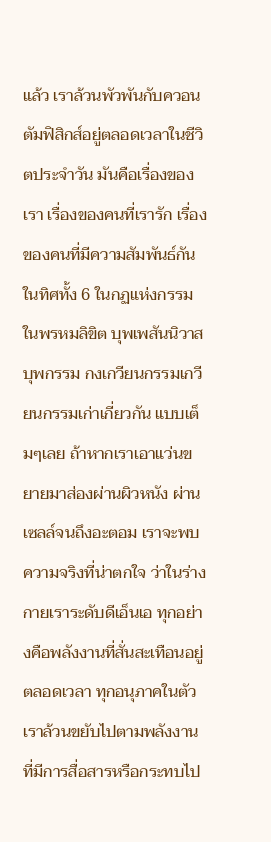แล้ว เราล้วนพัวพันกับควอนตัมฟิสิกส์อยู่ตลอดเวลาในชีวิตประจำวัน มันคือเรื่องของเรา เรื่องของคนที่เรารัก เรื่องของคนที่มีความสัมพันธ์กันในทิศทั้ง 6 ในกฏแห่งกรรม ในพรหมลิขิต บุพเพสันนิวาส บุพกรรม กงเกวียนกรรมเกวียนกรรมเก่าเกี่ยวกัน แบบเต็มๆเลย ถ้าหากเราเอาแว่นขยายมาส่องผ่านผิวหนัง ผ่านเซลล์จนถึงอะตอม เราจะพบความจริงที่น่าตกใจ ว่าในร่างกายเราระดับดีเอ็นเอ ทุกอย่างคือพลังงานที่สั่นสะเทือนอยู่ตลอดเวลา ทุกอนุภาคในตัวเราล้วนขยับไปตามพลังงาน ที่มีการสื่อสารหรือกระทบไป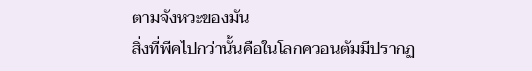ตามจังหวะของมัน
สิ่งที่พีคไปกว่านั้นคือในโลกควอนตัมมีปรากฏ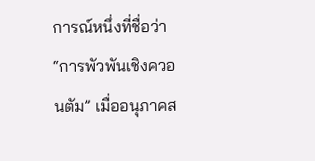การณ์หนึ่งที่ชื่อว่า “การพัวพันเชิงควอนตัม” เมื่ออนุภาคส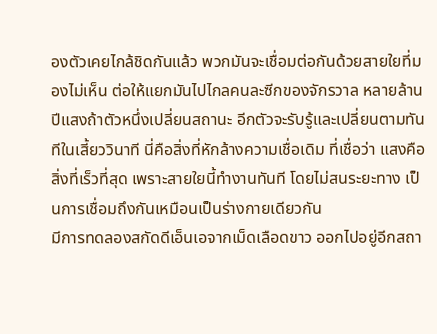องตัวเคยไกล้ชิดกันแล้ว พวกมันจะเชื่อมต่อกันด้วยสายใยที่มองไม่เห็น ต่อให้แยกมันไปไกลคนละซีกของจักรวาล หลายล้านปีแสงถ้าตัวหนึ่งเปลี่ยนสถานะ อีกตัวจะรับรู้และเปลี่ยนตามทันทีในเสี้ยววินาที นี่คือสิ่งที่หักล้างความเชื่อเดิม ที่เชื่อว่า แสงคือสิ่งที่เร็วที่สุด เพราะสายใยนี้ทำงานทันที โดยไม่สนระยะทาง เป็นการเชื่อมถึงกันเหมือนเป็นร่างกายเดียวกัน
มีการทดลองสกัดดีเอ็นเอจากเม็ดเลือดขาว ออกไปอยู่อีกสถา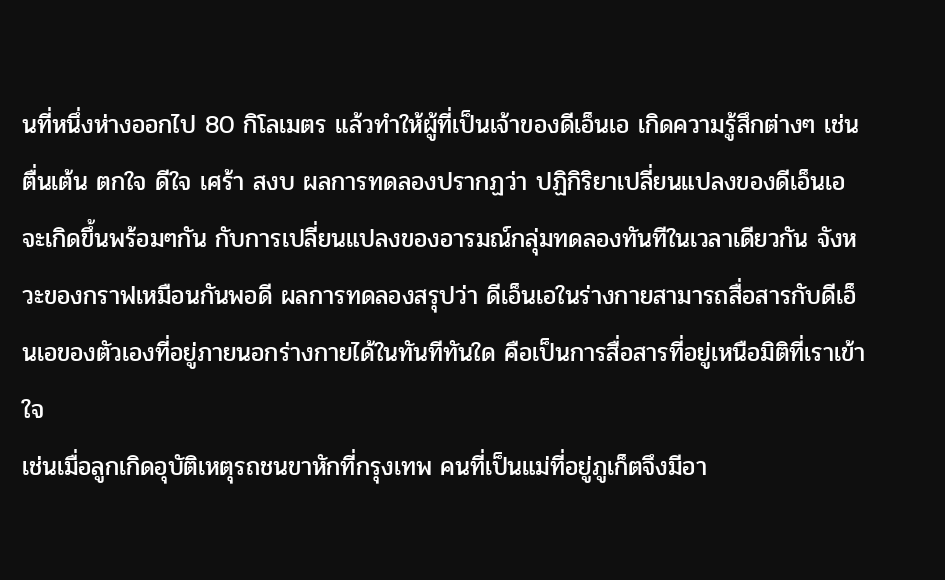นที่หนึ่งห่างออกไป 80 กิโลเมตร แล้วทำให้ผู้ที่เป็นเจ้าของดีเอ็นเอ เกิดความรู้สึกต่างๆ เช่น ตื่นเต้น ตกใจ ดีใจ เศร้า สงบ ผลการทดลองปรากฏว่า ปฏิกิริยาเปลี่ยนแปลงของดีเอ็นเอจะเกิดขึ้นพร้อมๆกัน กับการเปลี่ยนแปลงของอารมณ์กลุ่มทดลองทันทีในเวลาเดียวกัน จังหวะของกราฟเหมือนกันพอดี ผลการทดลองสรุปว่า ดีเอ็นเอในร่างกายสามารถสื่อสารกับดีเอ็นเอของตัวเองที่อยู่ภายนอกร่างกายได้ในทันทีทันใด คือเป็นการสื่อสารที่อยู่เหนือมิติที่เราเข้าใจ
เช่นเมื่อลูกเกิดอุบัติเหตุรถชนขาหักที่กรุงเทพ คนที่เป็นแม่ที่อยู่ภูเก็ตจึงมีอา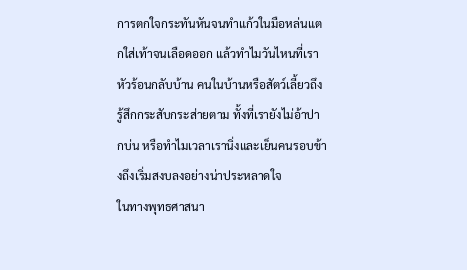การตกใจกระทันหันจนทำแก้วในมือหล่นแตกใส่เท้าจนเลือดออก แล้วทำไมวันไหนที่เราหัวร้อนกลับบ้าน คนในบ้านหรือสัตว์เลี้ยวถึงรู้สึกกระสับกระส่ายตาม ทั้งที่เรายังไม่อ้าปากบ่น หรือทำไมเวลาเรานิ่งและเย็นคนรอบข้างถึงเริ่มสงบลงอย่างน่าประหลาดใจ
ในทางพุทธศาสนา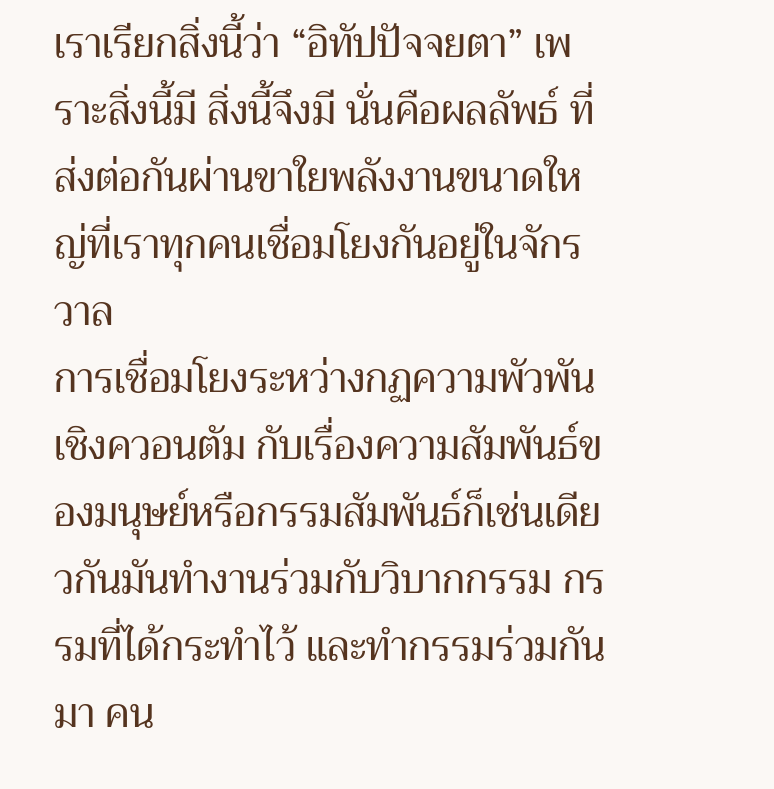เราเรียกสิ่งนี้ว่า “อิทัปปัจจยตา” เพราะสิ่งนี้มี สิ่งนี้จึงมี นั่นคือผลลัพธ์ ที่ส่งต่อกันผ่านขาใยพลังงานขนาดใหญ่ที่เราทุกคนเชื่อมโยงกันอยู่ในจักรวาล
การเชื่อมโยงระหว่างกฏความพัวพันเชิงควอนตัม กับเรื่องความสัมพันธ์ของมนุษย์หรือกรรมสัมพันธ์ก็เช่นเดียวกันมันทำงานร่วมกับวิบากกรรม กรรมที่ได้กระทำไว้ และทำกรรมร่วมกันมา คน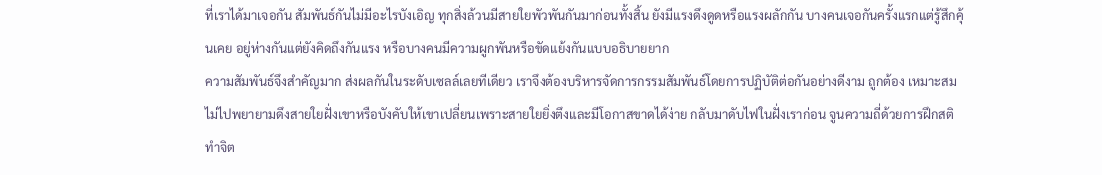ที่เราได้มาเจอกัน สัมพันธ์กันไม่มีอะไรบังเอิญ ทุกสิ่งล้วนมีสายใยพัวพันกันมาก่อนทั้งสิ้น ยังมีแรงดึงดูดหรือแรงผลักกัน บางคนเจอกันครั้งแรกแต่รู้สึกคุ้นเคย อยู่ห่างกันแต่ยังคิดถึงกันแรง หรือบางคนมีความผูกพันหรือขัดแย้งกันแบบอธิบายยาก
ความสัมพันธ์จึงสำคัญมาก ส่งผลกันในระดับเซลล์เลยทีเดียว เราจึงต้องบริหารจัดการกรรมสัมพันธ์โดยการปฏิบัติต่อกันอย่างดีงาม ถูกต้อง เหมาะสม ไม่ไปพยายามดึงสายใยฝั่งเขาหรือบังคับให้เขาเปลี่ยนเพราะสายใยยิ่งตึงและมีโอกาสขาดได้ง่าย กลับมาดับไฟในฝั่งเราก่อน จูนความถี่ด้วยการฝึกสติ ทำจิต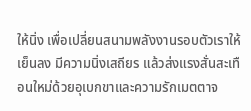ให้นิ่ง เพื่อเปลี่ยนสนามพลังงานรอบตัวเราให้เย็นลง มีความนิ่งเสถียร แล้วส่งแรงสั่นสะเทือนใหม่ด้วยอุเบกขาและความรักเมตตาจ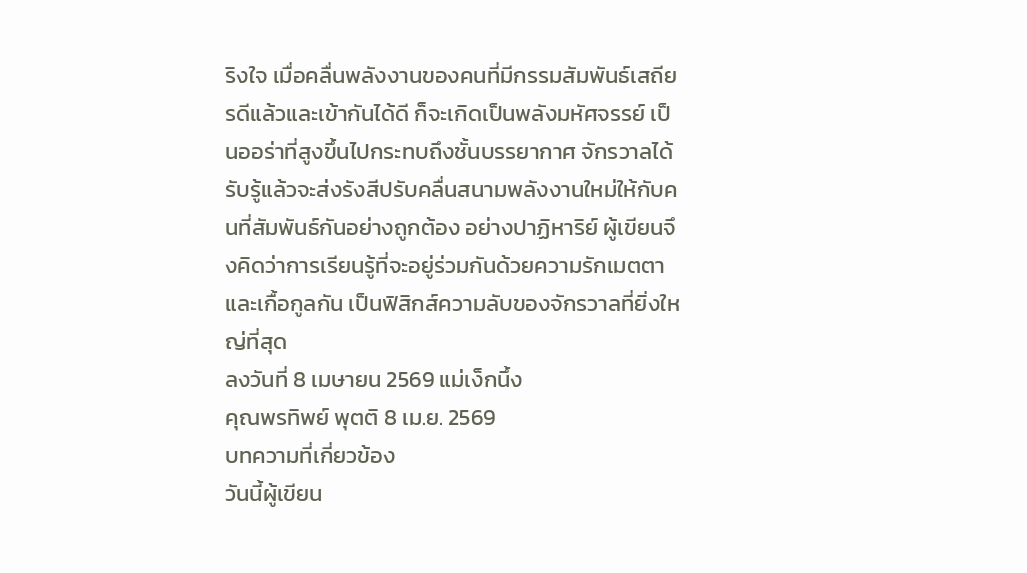ริงใจ เมื่อคลื่นพลังงานของคนที่มีกรรมสัมพันธ์เสถียรดีแล้วและเข้ากันได้ดี ก็จะเกิดเป็นพลังมหัศจรรย์ เป็นออร่าที่สูงขึ้นไปกระทบถึงชั้นบรรยากาศ จักรวาลได้รับรู้แล้วจะส่งรังสีปรับคลื่นสนามพลังงานใหม่ให้กับคนที่สัมพันธ์กันอย่างถูกต้อง อย่างปาฏิหาริย์ ผู้เขียนจึงคิดว่าการเรียนรู้ที่จะอยู่ร่วมกันด้วยความรักเมตตาและเกื้อกูลกัน เป็นฟิสิกส์ความลับของจักรวาลที่ยิ่งใหญ่ที่สุด
ลงวันที่ 8 เมษายน 2569 แม่เง็กนึ้ง
คุณพรทิพย์ พุตติ 8 เม.ย. 2569
บทความที่เกี่ยวข้อง
วันนี้ผู้เขียน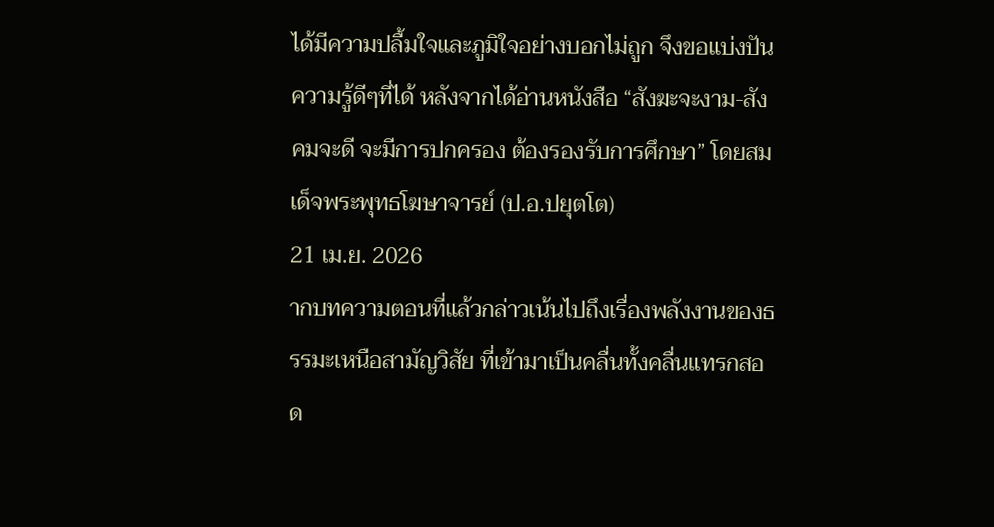ได้มีความปลื้มใจและภูมิใจอย่างบอกไม่ถูก จึงขอแบ่งปันความรู้ดีๆที่ได้ หลังจากได้อ่านหนังสือ “สังฆะจะงาม-สังคมจะดี จะมีการปกครอง ต้องรองรับการศึกษา” โดยสมเด็จพระพุทธโฆษาจารย์ (ป.อ.ปยุตโต)
21 เม.ย. 2026
ากบทความตอนที่แล้วกล่าวเน้นไปถึงเรื่องพลังงานของธรรมะเหนือสามัญวิสัย ที่เข้ามาเป็นคลื่นทั้งคลื่นแทรกสอด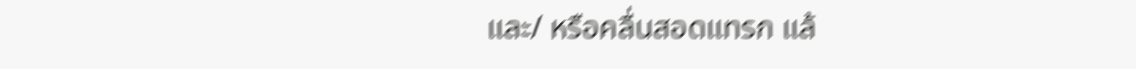และ/ หรือคลื่นสอดแทรก แล้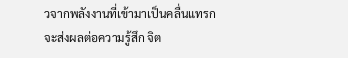วจากพลังงานที่เข้ามาเป็นคลื่นแทรกจะส่งผลต่อความรู้สึก จิต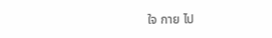ใจ กาย ไป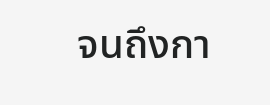จนถึงกา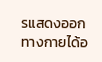รแสดงออกทางกายได้อ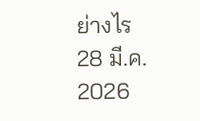ย่างไร
28 มี.ค. 2026